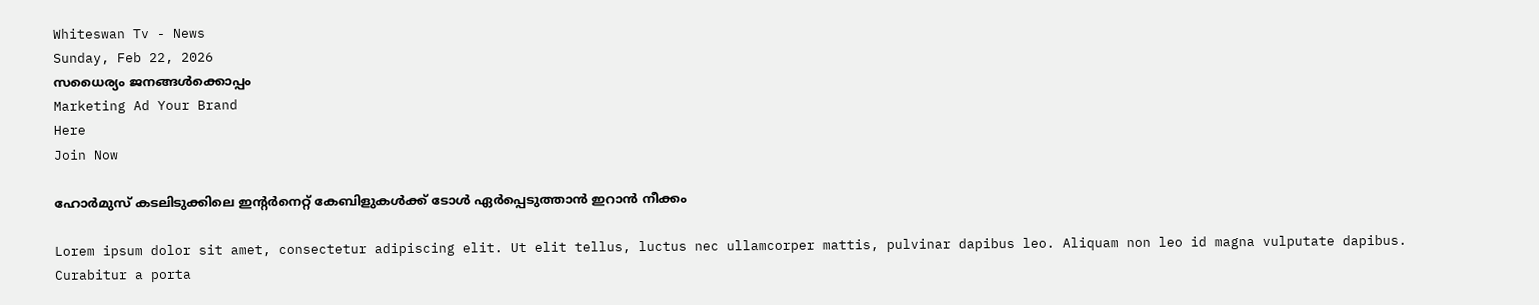Whiteswan Tv - News
Sunday, Feb 22, 2026
സധൈര്യം ജനങ്ങൾക്കൊപ്പം
Marketing Ad Your Brand
Here
Join Now

ഹോർമുസ് കടലിടുക്കിലെ ഇന്റർനെറ്റ് കേബിളുകൾക്ക് ടോൾ ഏർപ്പെടുത്താൻ ഇറാൻ നീക്കം

Lorem ipsum dolor sit amet, consectetur adipiscing elit. Ut elit tellus, luctus nec ullamcorper mattis, pulvinar dapibus leo. Aliquam non leo id magna vulputate dapibus. Curabitur a porta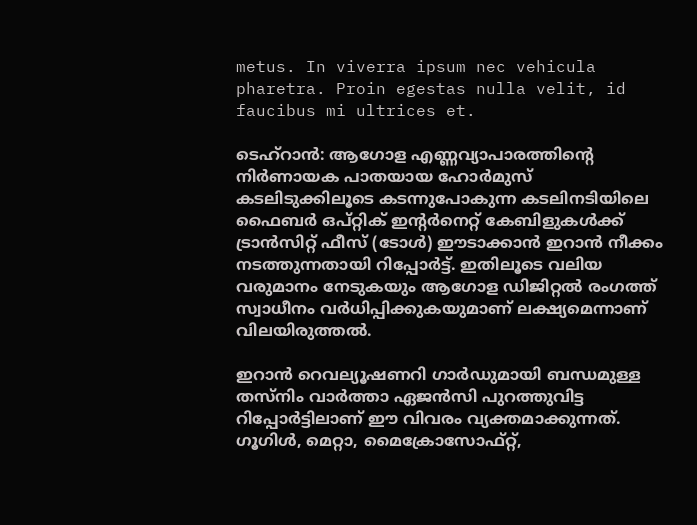metus. In viverra ipsum nec vehicula pharetra. Proin egestas nulla velit, id faucibus mi ultrices et.

ടെഹ്‌റാൻ: ആഗോള എണ്ണവ്യാപാരത്തിന്റെ നിർണായക പാതയായ ഹോർമുസ് കടലിടുക്കിലൂടെ കടന്നുപോകുന്ന കടലിനടിയിലെ ഫൈബർ ഒപ്റ്റിക് ഇന്റർനെറ്റ് കേബിളുകൾക്ക് ട്രാൻസിറ്റ് ഫീസ് (ടോൾ) ഈടാക്കാൻ ഇറാൻ നീക്കം നടത്തുന്നതായി റിപ്പോർട്ട്. ഇതിലൂടെ വലിയ വരുമാനം നേടുകയും ആഗോള ഡിജിറ്റൽ രംഗത്ത് സ്വാധീനം വർധിപ്പിക്കുകയുമാണ് ലക്ഷ്യമെന്നാണ് വിലയിരുത്തൽ.

ഇറാൻ റെവല്യൂഷണറി ഗാർഡുമായി ബന്ധമുള്ള തസ്നിം വാർത്താ ഏജൻസി പുറത്തുവിട്ട റിപ്പോർട്ടിലാണ് ഈ വിവരം വ്യക്തമാക്കുന്നത്. ഗൂഗിൾ, മെറ്റാ, മൈക്രോസോഫ്റ്റ്,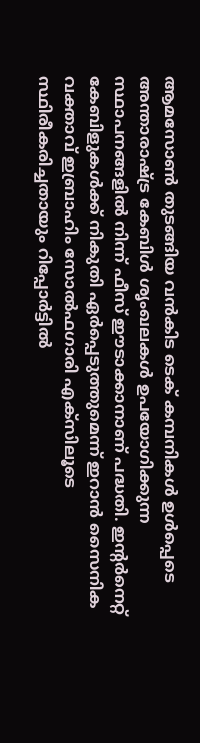ആമസോൺ തുടങ്ങിയ വൻകിട ടെക് കമ്പനികൾ ഉൾപ്പെടെ അന്താരാഷ്ട്ര കേബിൾ ശൃംഖലകൾ ഉപയോഗിക്കുന്ന സ്ഥാപനങ്ങളിൽ നിന്ന് ഫീസ് ഈടാക്കാനാണ് പദ്ധതി. ഇന്റർനെറ്റ് കേബിളുകൾക്ക് നികുതി ഏർപ്പെടുത്തുമെന്ന് ഇറാൻ സൈനിക വക്താവ് ഇബ്രാഹിം സോൽഫഗാരി എക്‌സിലൂടെ സ്ഥിരീകരിച്ചതായും റിപ്പോർട്ടിൽ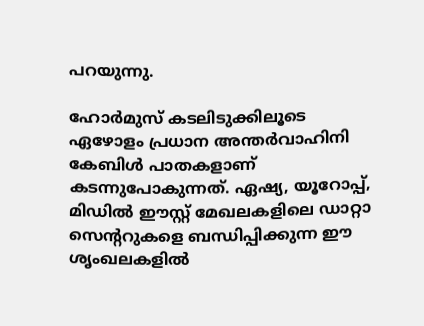പറയുന്നു.

ഹോർമുസ് കടലിടുക്കിലൂടെ ഏഴോളം പ്രധാന അന്തർവാഹിനി കേബിൾ പാതകളാണ് കടന്നുപോകുന്നത്. ഏഷ്യ, യൂറോപ്പ്, മിഡിൽ ഈസ്റ്റ് മേഖലകളിലെ ഡാറ്റാ സെന്ററുകളെ ബന്ധിപ്പിക്കുന്ന ഈ ശൃംഖലകളിൽ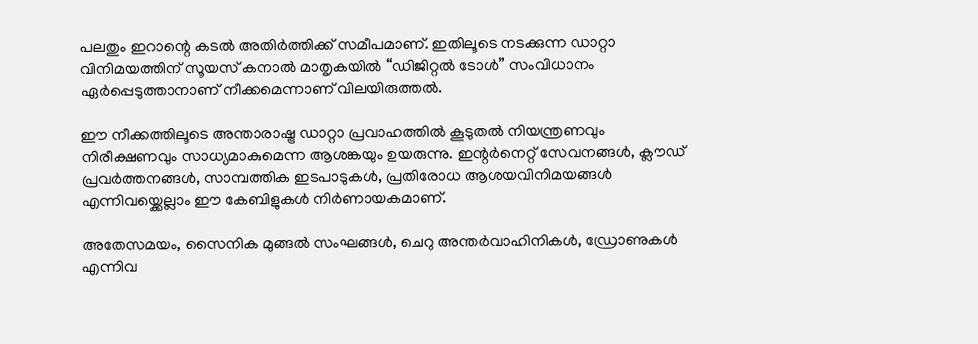പലതും ഇറാന്റെ കടൽ അതിർത്തിക്ക് സമീപമാണ്. ഇതിലൂടെ നടക്കുന്ന ഡാറ്റാ വിനിമയത്തിന് സൂയസ് കനാൽ മാതൃകയിൽ “ഡിജിറ്റൽ ടോൾ” സംവിധാനം ഏർപ്പെടുത്താനാണ് നീക്കമെന്നാണ് വിലയിരുത്തൽ.

ഈ നീക്കത്തിലൂടെ അന്താരാഷ്ട്ര ഡാറ്റാ പ്രവാഹത്തിൽ കൂടുതൽ നിയന്ത്രണവും നിരീക്ഷണവും സാധ്യമാകുമെന്ന ആശങ്കയും ഉയരുന്നു. ഇന്റർനെറ്റ് സേവനങ്ങൾ, ക്ലൗഡ് പ്രവർത്തനങ്ങൾ, സാമ്പത്തിക ഇടപാടുകൾ, പ്രതിരോധ ആശയവിനിമയങ്ങൾ എന്നിവയ്ക്കെല്ലാം ഈ കേബിളുകൾ നിർണായകമാണ്.

അതേസമയം, സൈനിക മുങ്ങൽ സംഘങ്ങൾ, ചെറു അന്തർവാഹിനികൾ, ഡ്രോണുകൾ എന്നിവ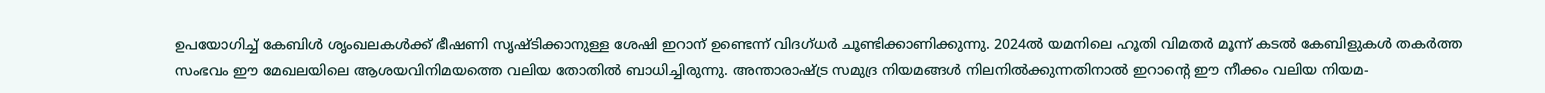ഉപയോഗിച്ച് കേബിൾ ശൃംഖലകൾക്ക് ഭീഷണി സൃഷ്ടിക്കാനുള്ള ശേഷി ഇറാന് ഉണ്ടെന്ന് വിദഗ്ധർ ചൂണ്ടിക്കാണിക്കുന്നു. 2024ൽ യമനിലെ ഹൂതി വിമതർ മൂന്ന് കടൽ കേബിളുകൾ തകർത്ത സംഭവം ഈ മേഖലയിലെ ആശയവിനിമയത്തെ വലിയ തോതിൽ ബാധിച്ചിരുന്നു. അന്താരാഷ്ട്ര സമുദ്ര നിയമങ്ങൾ നിലനിൽക്കുന്നതിനാൽ ഇറാന്റെ ഈ നീക്കം വലിയ നിയമ-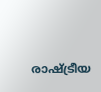രാഷ്ട്രീയ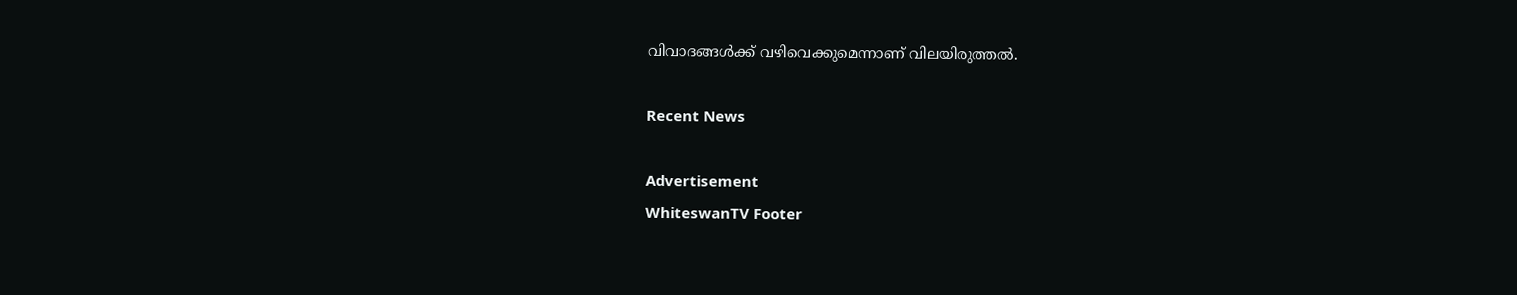വിവാദങ്ങൾക്ക് വഴിവെക്കുമെന്നാണ് വിലയിരുത്തൽ.

Recent News

Advertisement
WhiteswanTV Footer